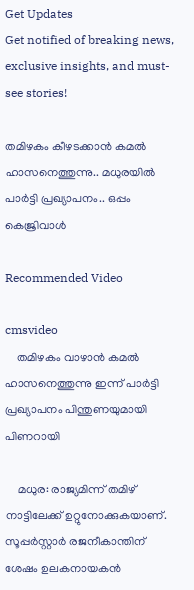Get Updates
Get notified of breaking news, exclusive insights, and must-see stories!

തമിഴകം കീഴടക്കാൻ കമൽ ഹാസനെത്തുന്നു.. മധുരയിൽ പാർട്ടി പ്രഖ്യാപനം.. ഒപ്പം കെജ്രിവാൾ

Recommended Video

cmsvideo
    തമിഴകം വാഴാൻ കമൽ ഹാസനെത്തുന്നു ഇന്ന് പാർട്ടി പ്രഖ്യാപനം പിന്തുണയുമായി പിണറായി

    മധുര: രാജ്യമിന്ന് തമിഴ് നാട്ടിലേക്ക് ഉറ്റുനോക്കുകയാണ്. സൂപ്പര്‍സ്റ്റാര്‍ രജനീകാന്തിന് ശേഷം ഉലകനായകന്‍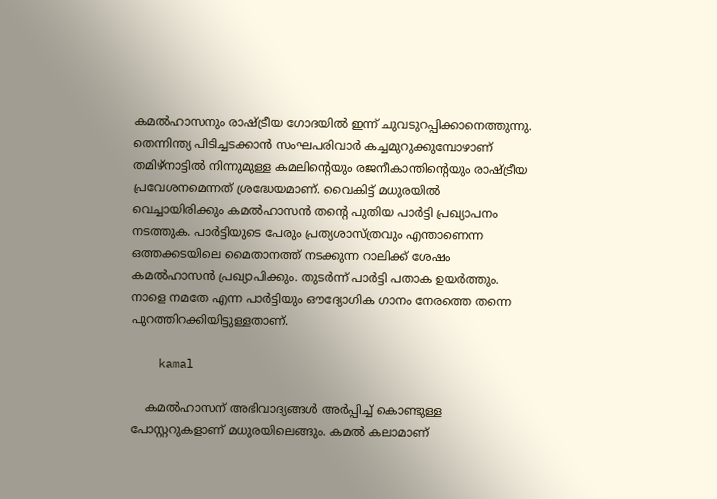കമല്‍ഹാസനും രാഷ്ട്രീയ ഗോദയിൽ ഇന്ന് ചുവടുറപ്പിക്കാനെത്തുന്നു. തെന്നിന്ത്യ പിടിച്ചടക്കാന്‍ സംഘപരിവാര്‍ കച്ചമുറുക്കുമ്പോഴാണ് തമിഴ്‌നാട്ടില്‍ നിന്നുമുള്ള കമലിന്റെയും രജനീകാന്തിന്റെയും രാഷ്ട്രീയ പ്രവേശനമെന്നത് ശ്രദ്ധേയമാണ്. വൈകിട്ട് മധുരയില്‍ വെച്ചായിരിക്കും കമല്‍ഹാസന്‍ തന്റെ പുതിയ പാര്‍ട്ടി പ്രഖ്യാപനം നടത്തുക. പാര്‍ട്ടിയുടെ പേരും പ്രത്യശാസ്ത്രവും എന്താണെന്ന ഒത്തക്കടയിലെ മൈതാനത്ത് നടക്കുന്ന റാലിക്ക് ശേഷം കമല്‍ഹാസന്‍ പ്രഖ്യാപിക്കും. തുടര്‍ന്ന് പാര്‍ട്ടി പതാക ഉയര്‍ത്തും. നാളെ നമതേ എന്ന പാര്‍ട്ടിയും ഔദ്യോഗിക ഗാനം നേരത്തെ തന്നെ പുറത്തിറക്കിയിട്ടുള്ളതാണ്.

    kamal

    കമല്‍ഹാസന് അഭിവാദ്യങ്ങള്‍ അര്‍പ്പിച്ച് കൊണ്ടുള്ള പോസ്റ്ററുകളാണ് മധുരയിലെങ്ങും. കമല്‍ കലാമാണ്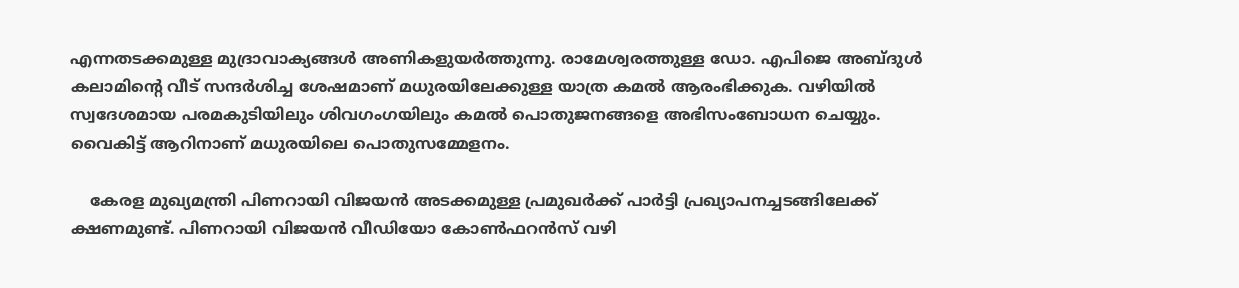എന്നതടക്കമുള്ള മുദ്രാവാക്യങ്ങള്‍ അണികളുയര്‍ത്തുന്നു. രാമേശ്വരത്തുള്ള ഡോ. എപിജെ അബ്ദുള്‍ കലാമിന്റെ വീട് സന്ദര്‍ശിച്ച ശേഷമാണ് മധുരയിലേക്കുള്ള യാത്ര കമല്‍ ആരംഭിക്കുക. വഴിയില്‍ സ്വദേശമായ പരമകുടിയിലും ശിവഗംഗയിലും കമല്‍ പൊതുജനങ്ങളെ അഭിസംബോധന ചെയ്യും. വൈകിട്ട് ആറിനാണ് മധുരയിലെ പൊതുസമ്മേളനം.

    കേരള മുഖ്യമന്ത്രി പിണറായി വിജയന്‍ അടക്കമുള്ള പ്രമുഖര്‍ക്ക് പാര്‍ട്ടി പ്രഖ്യാപനച്ചടങ്ങിലേക്ക് ക്ഷണമുണ്ട്. പിണറായി വിജയന്‍ വീഡിയോ കോണ്‍ഫറന്‍സ് വഴി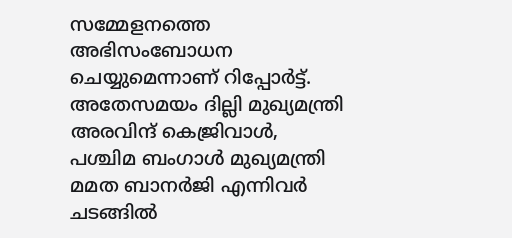സമ്മേളനത്തെ അഭിസംബോധന ചെയ്യുമെന്നാണ് റിപ്പോര്‍ട്ട്. അതേസമയം ദില്ലി മുഖ്യമന്ത്രി അരവിന്ദ് കെജ്രിവാള്‍, പശ്ചിമ ബംഗാള്‍ മുഖ്യമന്ത്രി മമത ബാനര്‍ജി എന്നിവര്‍ ചടങ്ങില്‍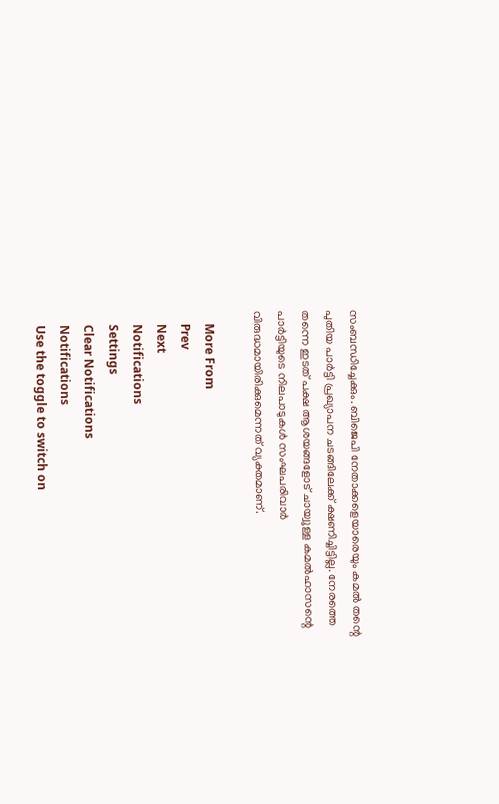സംബന്ധിച്ചേക്കും. ബിജെപി നേതാക്കളെയാരെയും കമല്‍ തന്റെ പുതിയ പാര്‍ട്ടി പ്രഖ്യാപന ചടങ്ങിലേക്ക് ക്ഷണിച്ചിട്ടില്ല. നേരത്തെ തന്നെ ഇടത് പക്ഷ ആശയങ്ങളോട് ചായ്വുള്ള കമല്‍ഹാസന്റെ പാര്‍ട്ടിയുടെ നിലപാടുകള്‍ സംഘപരിവാര്‍ വിരുദ്ധമായിരിക്കുമെന്നത് വ്യക്തമാണ്.

    More From
    Prev
    Next
    Notifications
    Settings
    Clear Notifications
    Notifications
    Use the toggle to switch on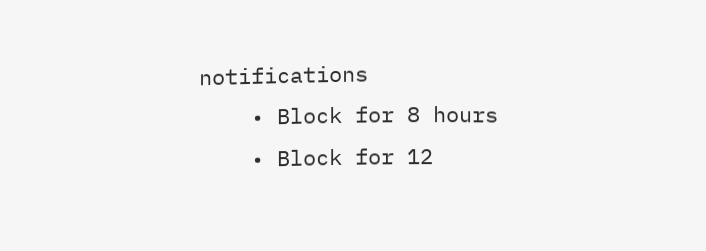notifications
    • Block for 8 hours
    • Block for 12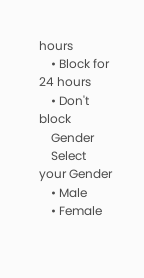hours
    • Block for 24 hours
    • Don't block
    Gender
    Select your Gender
    • Male
    • Female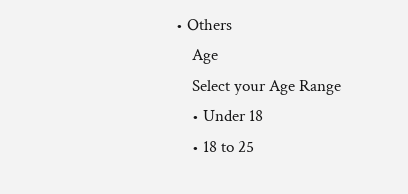• Others
    Age
    Select your Age Range
    • Under 18
    • 18 to 25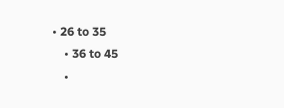• 26 to 35
    • 36 to 45
    •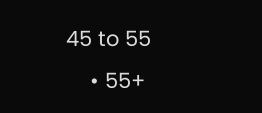45 to 55
    • 55+